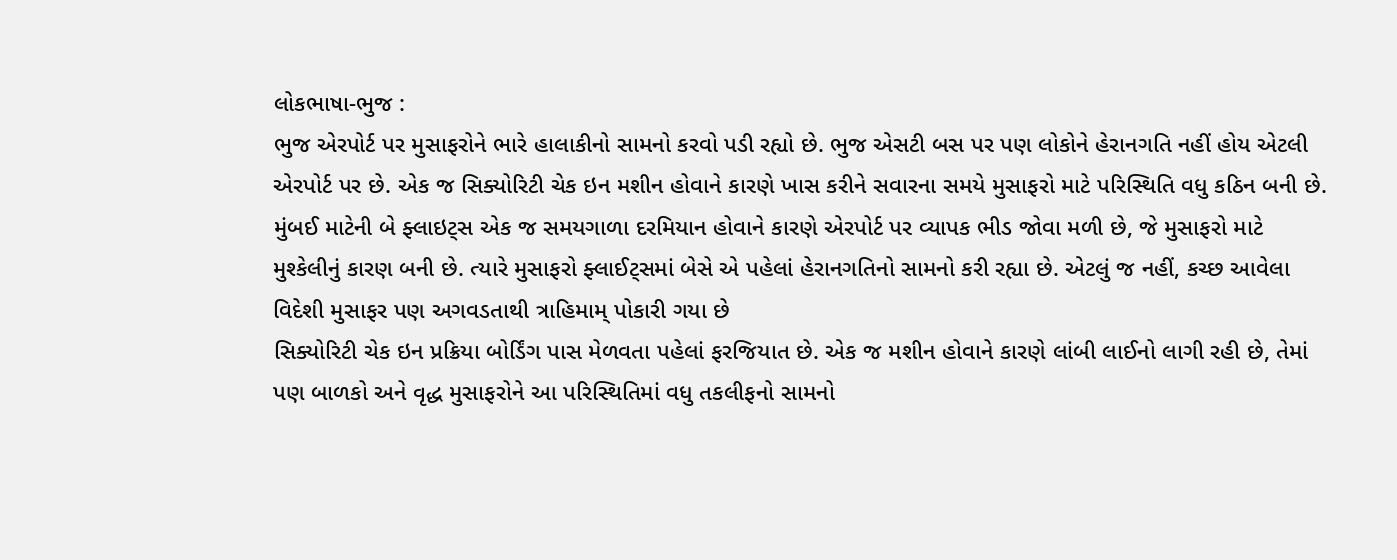લોકભાષા-ભુજ :
ભુજ એરપોર્ટ પર મુસાફરોને ભારે હાલાકીનો સામનો કરવો પડી રહ્યો છે. ભુજ એસટી બસ પર પણ લોકોને હેરાનગતિ નહીં હોય એટલી એરપોર્ટ પર છે. એક જ સિક્યોરિટી ચેક ઇન મશીન હોવાને કારણે ખાસ કરીને સવારના સમયે મુસાફરો માટે પરિસ્થિતિ વધુ કઠિન બની છે.
મુંબઈ માટેની બે ફ્લાઇટ્સ એક જ સમયગાળા દરમિયાન હોવાને કારણે એરપોર્ટ પર વ્યાપક ભીડ જોવા મળી છે, જે મુસાફરો માટે મુશ્કેલીનું કારણ બની છે. ત્યારે મુસાફરો ફ્લાઈટ્સમાં બેસે એ પહેલાં હેરાનગતિનો સામનો કરી રહ્યા છે. એટલું જ નહીં, કચ્છ આવેલા વિદેશી મુસાફર પણ અગવડતાથી ત્રાહિમામ્ પોકારી ગયા છે
સિક્યોરિટી ચેક ઇન પ્રક્રિયા બોર્ડિંગ પાસ મેળવતા પહેલાં ફરજિયાત છે. એક જ મશીન હોવાને કારણે લાંબી લાઈનો લાગી રહી છે, તેમાં પણ બાળકો અને વૃદ્ધ મુસાફરોને આ પરિસ્થિતિમાં વધુ તકલીફનો સામનો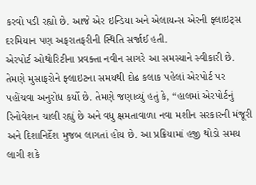કરવો પડી રહ્યો છે. આજે એર ઇન્ડિયા અને એલાયન્સ એરની ફ્લાઇટ્સ દરમિયાન પણ અફરાતફરીની સ્થિતિ સર્જાઈ હતી.
એરપોર્ટ ઓથોરિટીના પ્રવક્તા નવીન સાગરે આ સમસ્યાને સ્વીકારી છે. તેમણે મુસાફરોને ફ્લાઇટના સમયથી દોઢ કલાક પહેલાં એરપોર્ટ પર પહોંચવા અનુરોધ કર્યો છે. તેમણે જણાવ્યું હતું કે, “હાલમાં એરપોર્ટનું રિનોવેશન ચાલી રહ્યું છે અને વધુ ક્ષમતાવાળા નવા મશીન સરકારની મંજૂરી અને દિશાનિર્દેશ મુજબ લાગતાં હોય છે. આ પ્રક્રિયામાં હજી થોડો સમય લાગી શકે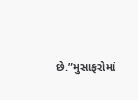છે.”મુસાફરોમાં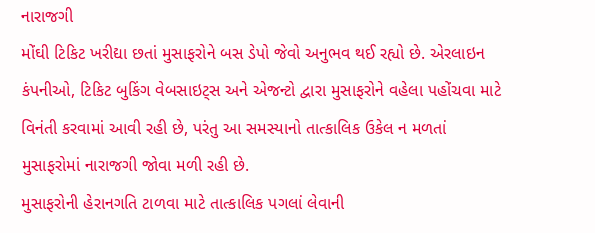નારાજગી
મોંઘી ટિકિટ ખરીદ્યા છતાં મુસાફરોને બસ ડેપો જેવો અનુભવ થઈ રહ્યો છે. એરલાઇન કંપનીઓ, ટિકિટ બુકિંગ વેબસાઇટ્સ અને એજન્ટો દ્વારા મુસાફરોને વહેલા પહોંચવા માટે વિનંતી કરવામાં આવી રહી છે, પરંતુ આ સમસ્યાનો તાત્કાલિક ઉકેલ ન મળતાં મુસાફરોમાં નારાજગી જોવા મળી રહી છે.
મુસાફરોની હેરાનગતિ ટાળવા માટે તાત્કાલિક પગલાં લેવાની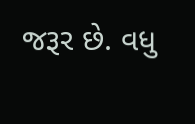જરૂર છે. વધુ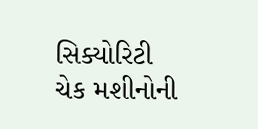સિક્યોરિટી ચેક મશીનોની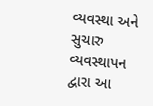વ્યવસ્થા અને સુચારુ વ્યવસ્થાપન દ્વારા આ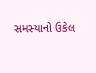સમસ્યાનો ઉકેલ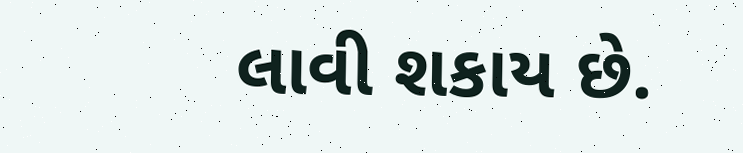લાવી શકાય છે.